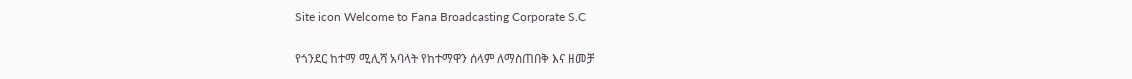Site icon Welcome to Fana Broadcasting Corporate S.C

የጎንደር ከተማ ሚሊሻ አባላት የከተማዋን ሰላም ለማስጠበቅ እና ዘመቻ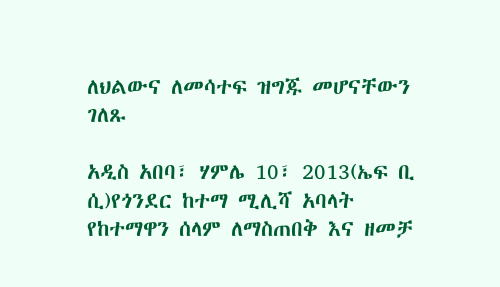ለህልውና ለመሳተፍ ዝግጁ መሆናቸውን ገለጹ

አዲስ አበባ፣ ሃምሌ 10፣ 2013(ኤፍ ቢ ሲ)የጎንደር ከተማ ሚሊሻ አባላት የከተማዋን ሰላም ለማስጠበቅ እና ዘመቻ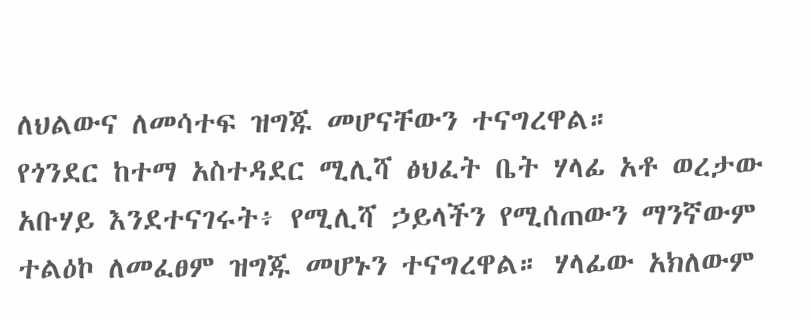ለህልውና ለመሳተፍ ዝግጁ መሆናቸውን ተናግረዋል።
የጎንደር ከተማ አስተዳደር ሚሊሻ ፅህፈት ቤት ሃላፊ አቶ ወረታው አቡሃይ እንደተናገሩት፥ የሚሊሻ ኃይላችን የሚሰጠውን ማንኛውም ተልዕኮ ለመፈፀም ዝግጁ መሆኑን ተናግረዋል። ሃላፊው አክለውም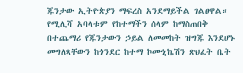ጁንታው ኢትዮጵያን ማፍረስ አንደማይችል ገልፀዋል።
የሚሊሻ አባላቱም የከተማችን ሰላም ከማስጠበቅ በተጨማሪ የጁንታውን ኃይል ለመመከት ዝግጁ እንደሆኑ መግለጻቸውን ከጎንደር ከተማ ኮሙኒኬሽን ጽህፈት ቤት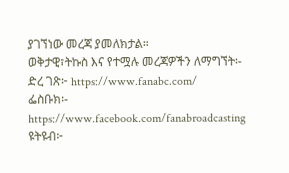ያገኘነው መረጃ ያመለክታል።
ወቅታዊ፣ትኩስ እና የተሟሉ መረጃዎችን ለማግኘት፡-
ድረ ገጽ፦ https://www.fanabc.com/
ፌስቡክ፡- https://www.facebook.com/fanabroadcasting
ዩትዩብ፦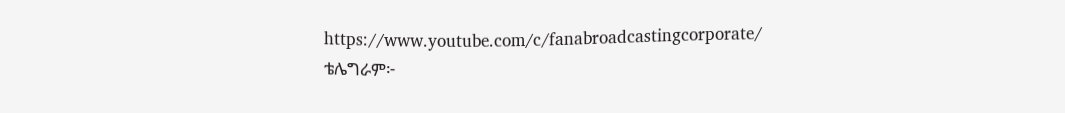https://www.youtube.com/c/fanabroadcastingcorporate/
ቴሌግራም፦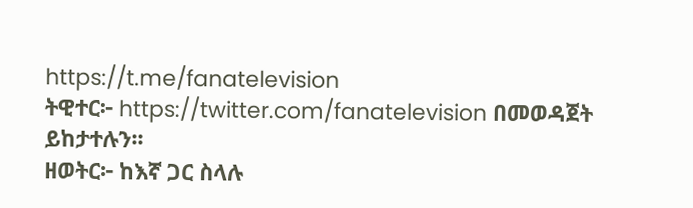https://t.me/fanatelevision
ትዊተር፦ https://twitter.com/fanatelevision በመወዳጀት ይከታተሉን፡፡
ዘወትር፦ ከእኛ ጋር ስላሉ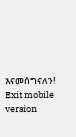እናመሰግናለን!
Exit mobile version